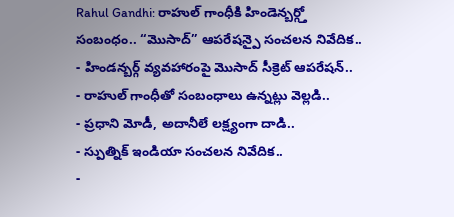Rahul Gandhi: రాహుల్ గాంధీకి హిండెన్బర్గ్తో సంబంధం.. “మొసాద్” ఆపరేషన్పై సంచలన నివేదిక..
- హిండన్బర్గ్ వ్యవహారంపై మొసాద్ సీక్రెట్ ఆపరేషన్..
- రాహుల్ గాంధీతో సంబంధాలు ఉన్నట్లు వెల్లడి..
- ప్రధాని మోడీ, అదానీలే లక్ష్యంగా దాడి..
- స్పుత్నిక్ ఇండియా సంచలన నివేదిక..
-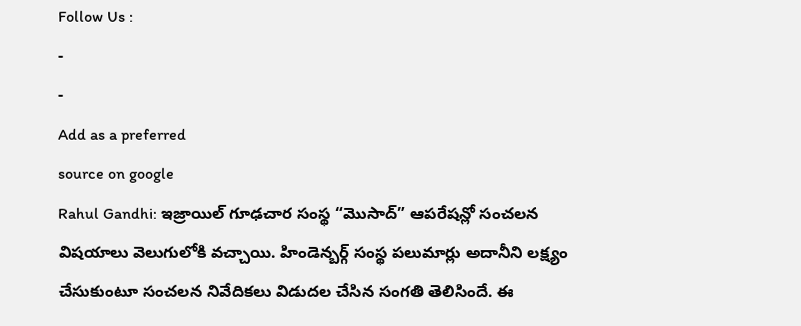Follow Us :
-
-
Add as a preferred
source on google
Rahul Gandhi: ఇజ్రాయిల్ గూఢచార సంస్థ “మొసాద్” ఆపరేషన్లో సంచలన విషయాలు వెలుగులోకి వచ్చాయి. హిండెన్బర్గ్ సంస్థ పలుమార్లు అదానీని లక్ష్యం చేసుకుంటూ సంచలన నివేదికలు విడుదల చేసిన సంగతి తెలిసిందే. ఈ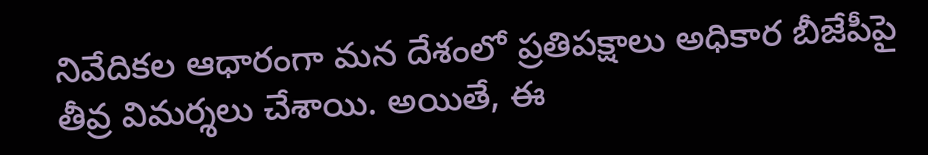నివేదికల ఆధారంగా మన దేశంలో ప్రతిపక్షాలు అధికార బీజేపీపై తీవ్ర విమర్శలు చేశాయి. అయితే, ఈ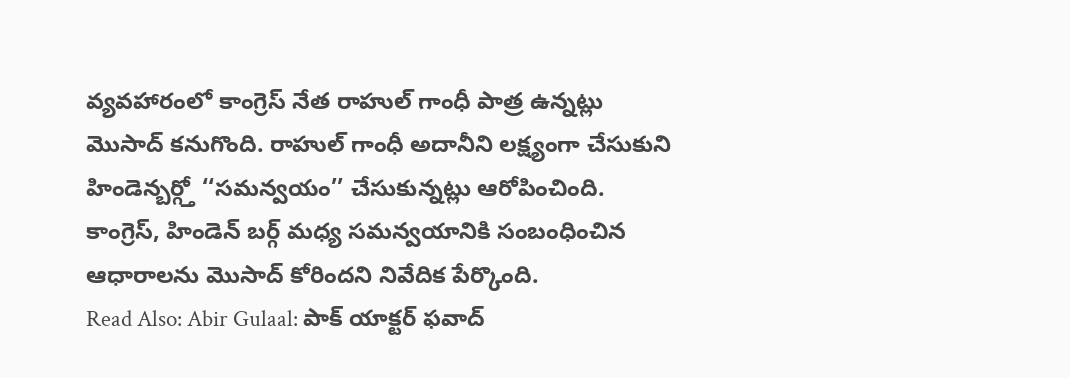వ్యవహారంలో కాంగ్రెస్ నేత రాహుల్ గాంధీ పాత్ర ఉన్నట్లు మొసాద్ కనుగొంది. రాహుల్ గాంధీ అదానీని లక్ష్యంగా చేసుకుని హిండెన్బర్గ్తో ‘‘సమన్వయం’’ చేసుకున్నట్లు ఆరోపించింది. కాంగ్రెస్, హిండెన్ బర్గ్ మధ్య సమన్వయానికి సంబంధించిన ఆధారాలను మొసాద్ కోరిందని నివేదిక పేర్కొంది.
Read Also: Abir Gulaal: పాక్ యాక్టర్ ఫవాద్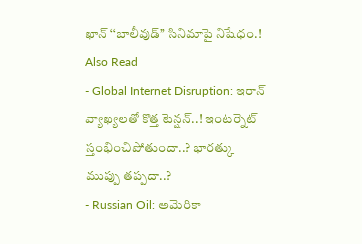ఖాన్ ‘‘బాలీవుడ్’’ సినిమాపై నిషేధం.!
Also Read
- Global Internet Disruption: ఇరాన్ వ్యాఖ్యలతో కొత్త టెన్షన్..! ఇంటర్నెట్ స్తంభించిపోతుందా..? భారత్కు ముప్పు తప్పదా..?
- Russian Oil: అమెరికా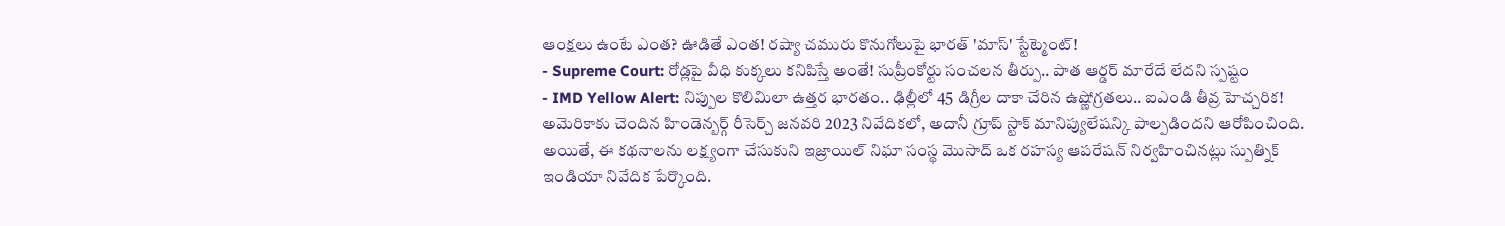ఆంక్షలు ఉంటే ఎంత? ఊడితే ఎంత! రష్యా చమురు కొనుగోలుపై భారత్ 'మాస్' స్టేట్మెంట్!
- Supreme Court: రోడ్లపై వీధి కుక్కలు కనిపిస్తే అంతే! సుప్రీంకోర్టు సంచలన తీర్పు.. పాత ఆర్డర్ మారేదే లేదని స్పష్టం
- IMD Yellow Alert: నిప్పుల కొలిమిలా ఉత్తర భారతం.. ఢిల్లీలో 45 డిగ్రీల దాకా చేరిన ఉష్ణోగ్రతలు.. ఐఎండి తీవ్ర హెచ్చరిక!
అమెరికాకు చెందిన హిండెన్బర్గ్ రీసెర్చ్ జనవరి 2023 నివేదికలో, అదానీ గ్రూప్ స్టాక్ మానిప్యులేషన్కి పాల్పడిందని ఆరోపించింది. అయితే, ఈ కథనాలను లక్ష్యంగా చేసుకుని ఇజ్రాయిల్ నిఘా సంస్థ మొసాద్ ఒక రహస్య ఆపరేషన్ నిర్వహించినట్లు స్పుత్నిక్ ఇండియా నివేదిక పేర్కొంది.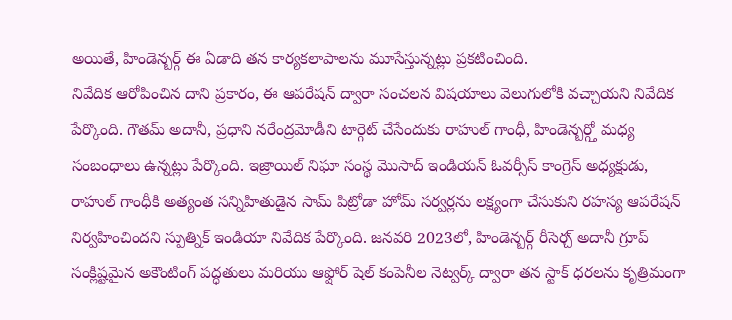అయితే, హిండెన్బర్గ్ ఈ ఏడాది తన కార్యకలాపాలను మూసేస్తున్నట్లు ప్రకటించింది.
నివేదిక ఆరోపించిన దాని ప్రకారం, ఈ ఆపరేషన్ ద్వారా సంచలన విషయాలు వెలుగులోకి వచ్చాయని నివేదిక పేర్కొంది. గౌతమ్ అదానీ, ప్రధాని నరేంద్రమోడీని టార్గెట్ చేసేందుకు రాహుల్ గాంధీ, హిండెన్బర్గ్తో మధ్య సంబంధాలు ఉన్నట్లు పేర్కొంది. ఇజ్రాయిల్ నిఘా సంస్థ మొసాద్ ఇండియన్ ఓవర్సీస్ కాంగ్రెస్ అధ్యక్షుడు, రాహుల్ గాంధీకి అత్యంత సన్నిహితుడైన సామ్ పిట్రోడా హోమ్ సర్వర్లను లక్ష్యంగా చేసుకుని రహస్య ఆపరేషన్ నిర్వహించిందని స్పుత్నిక్ ఇండియా నివేదిక పేర్కొంది. జనవరి 2023లో, హిండెన్బర్గ్ రీసెర్చ్ అదానీ గ్రూప్ సంక్లిష్టమైన అకౌంటింగ్ పద్ధతులు మరియు ఆఫ్షోర్ షెల్ కంపెనీల నెట్వర్క్ ద్వారా తన స్టాక్ ధరలను కృత్రిమంగా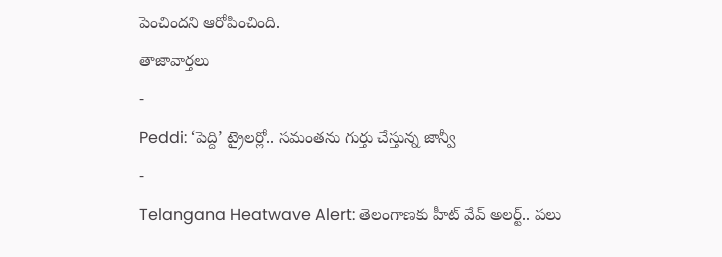పెంచిందని ఆరోపించింది.
తాజావార్తలు
-
Peddi: ‘పెద్ది’ ట్రైలర్లో.. సమంతను గుర్తు చేస్తున్న జాన్వీ
-
Telangana Heatwave Alert: తెలంగాణకు హీట్ వేవ్ అలర్ట్.. పలు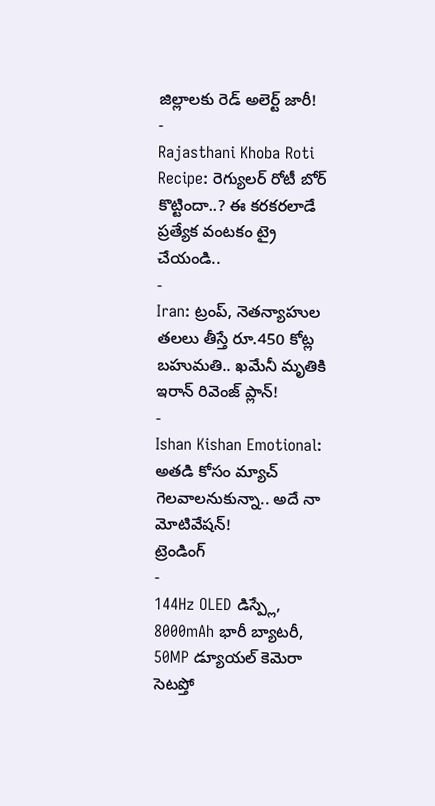జిల్లాలకు రెడ్ అలెర్ట్ జారీ!
-
Rajasthani Khoba Roti Recipe: రెగ్యులర్ రోటీ బోర్ కొట్టిందా..? ఈ కరకరలాడే ప్రత్యేక వంటకం ట్రై చేయండి..
-
Iran: ట్రంప్, నెతన్యాహుల తలలు తీస్తే రూ.450 కోట్ల బహుమతి.. ఖమేనీ మృతికి ఇరాన్ రివెంజ్ ప్లాన్!
-
Ishan Kishan Emotional: అతడి కోసం మ్యాచ్ గెలవాలనుకున్నా.. అదే నా మోటివేషన్!
ట్రెండింగ్
-
144Hz OLED డిస్ప్లే, 8000mAh భారీ బ్యాటరీ, 50MP డ్యూయల్ కెమెరా సెటప్తో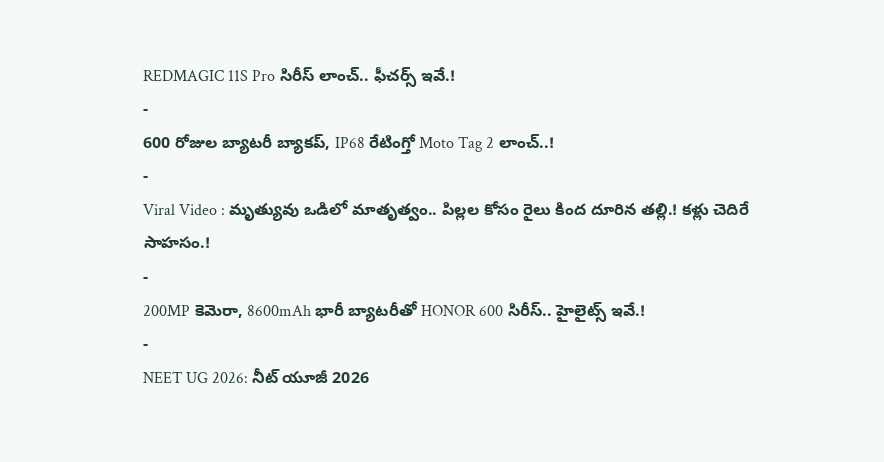REDMAGIC 11S Pro సిరీస్ లాంచ్.. ఫీచర్స్ ఇవే.!
-
600 రోజుల బ్యాటరీ బ్యాకప్, IP68 రేటింగ్తో Moto Tag 2 లాంచ్..!
-
Viral Video : మృత్యువు ఒడిలో మాతృత్వం.. పిల్లల కోసం రైలు కింద దూరిన తల్లి.! కళ్లు చెదిరే సాహసం.!
-
200MP కెమెరా, 8600mAh భారీ బ్యాటరీతో HONOR 600 సిరీస్.. హైలైట్స్ ఇవే.!
-
NEET UG 2026: నీట్ యూజీ 2026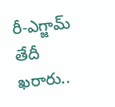రీ-ఎగ్జామ్ తేదీ ఖరారు..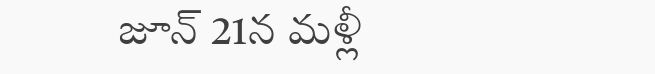జూన్ 21న మళ్లీ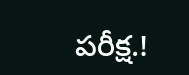పరీక్ష.!